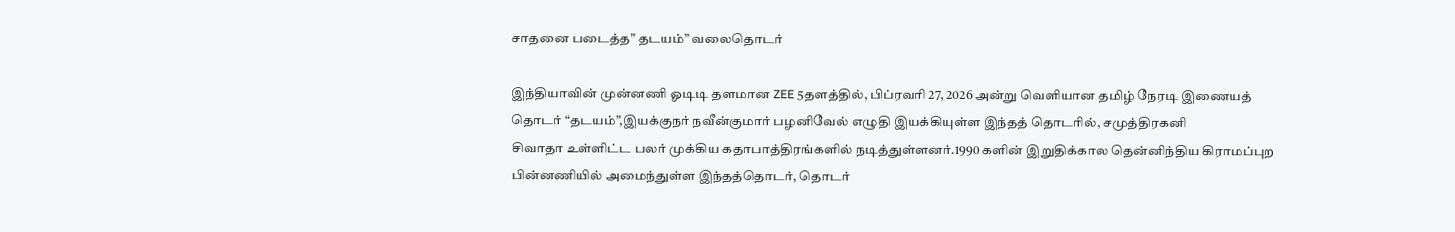சாதனை படைத்த” தடயம்” வலைதொடர்

இந்தியாவின் முன்னணி ஓடிடி தளமான ZEE 5தளத்தில், பிப்ரவரி 27, 2026 அன்று வெளியான தமிழ் நேரடி இணையத் தொடர் “தடயம்”,இயக்குநர் நவீன்குமார் பழனிவேல் எழுதி இயக்கியுள்ள இந்தத் தொடரில், சமுத்திரகனி
சிவாதா உள்ளிட்ட பலர் முக்கிய கதாபாத்திரங்களில் நடித்துள்ளனர்.1990 களின் இறுதிக்கால தென்னிந்திய கிராமப்புற பின்னணியில் அமைந்துள்ள இந்தத்தொடர், தொடர்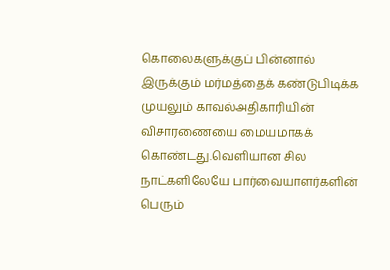கொலைகளுக்குப் பின்னால் இருக்கும் மர்மத்தைக் கண்டுபிடிக்க முயலும் காவல்அதிகாரியின் விசாரணையை மையமாகக் கொண்டது.வெளியான சில நாட்களிலேயே பார்வையாளர்களின் பெரும்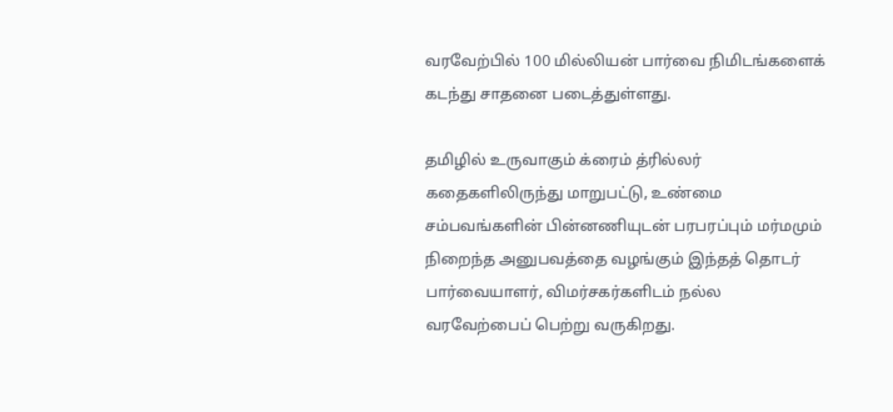வரவேற்பில் 100 மில்லியன் பார்வை நிமிடங்களைக் கடந்து சாதனை படைத்துள்ளது.

தமிழில் உருவாகும் க்ரைம் த்ரில்லர் கதைகளிலிருந்து மாறுபட்டு, உண்மை சம்பவங்களின் பின்னணியுடன் பரபரப்பும் மர்மமும் நிறைந்த அனுபவத்தை வழங்கும் இந்தத் தொடர் பார்வையாளர், விமர்சகர்களிடம் நல்ல வரவேற்பைப் பெற்று வருகிறது.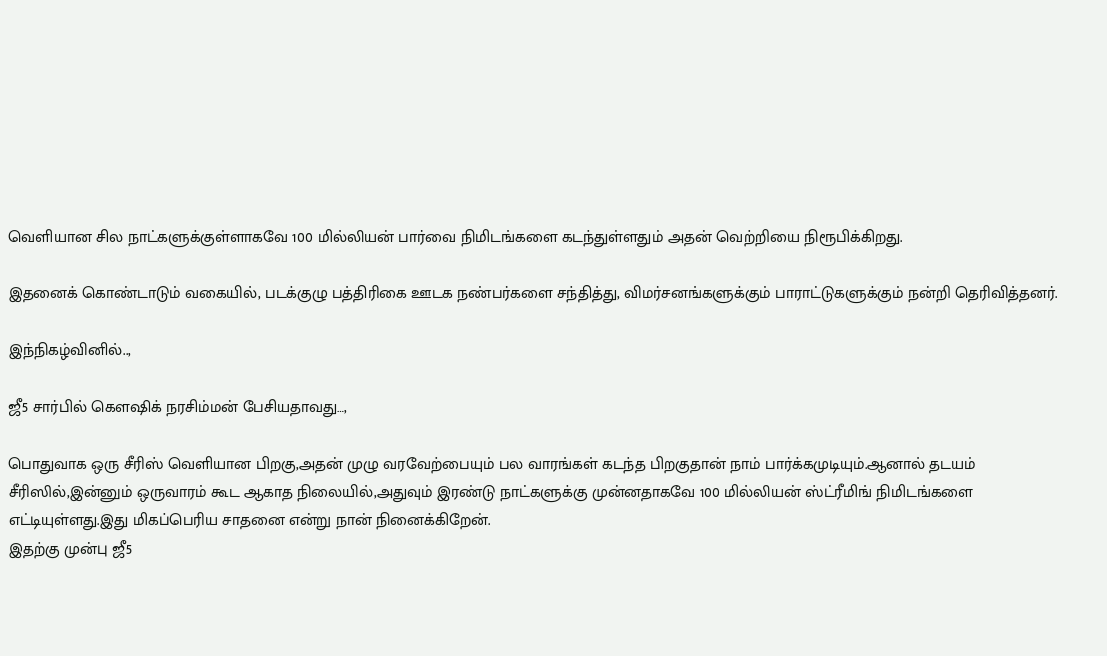வெளியான சில நாட்களுக்குள்ளாகவே 100 மில்லியன் பார்வை நிமிடங்களை கடந்துள்ளதும் அதன் வெற்றியை நிரூபிக்கிறது.

இதனைக் கொண்டாடும் வகையில், படக்குழு பத்திரிகை ஊடக நண்பர்களை சந்தித்து, விமர்சனங்களுக்கும் பாராட்டுகளுக்கும் நன்றி தெரிவித்தனர்.

இந்நிகழ்வினில்..,

ஜீ5 சார்பில் கௌஷிக் நரசிம்மன் பேசியதாவது…,

பொதுவாக ஒரு சீரிஸ் வெளியான பிறகு,அதன் முழு வரவேற்பையும் பல வாரங்கள் கடந்த பிறகுதான் நாம் பார்க்கமுடியும்.ஆனால் தடயம் சீரிஸில்,இன்னும் ஒருவாரம் கூட ஆகாத நிலையில்,அதுவும் இரண்டு நாட்களுக்கு முன்னதாகவே 100 மில்லியன் ஸ்ட்ரீமிங் நிமிடங்களை எட்டியுள்ளது.இது மிகப்பெரிய சாதனை என்று நான் நினைக்கிறேன்.
இதற்கு முன்பு ஜீ5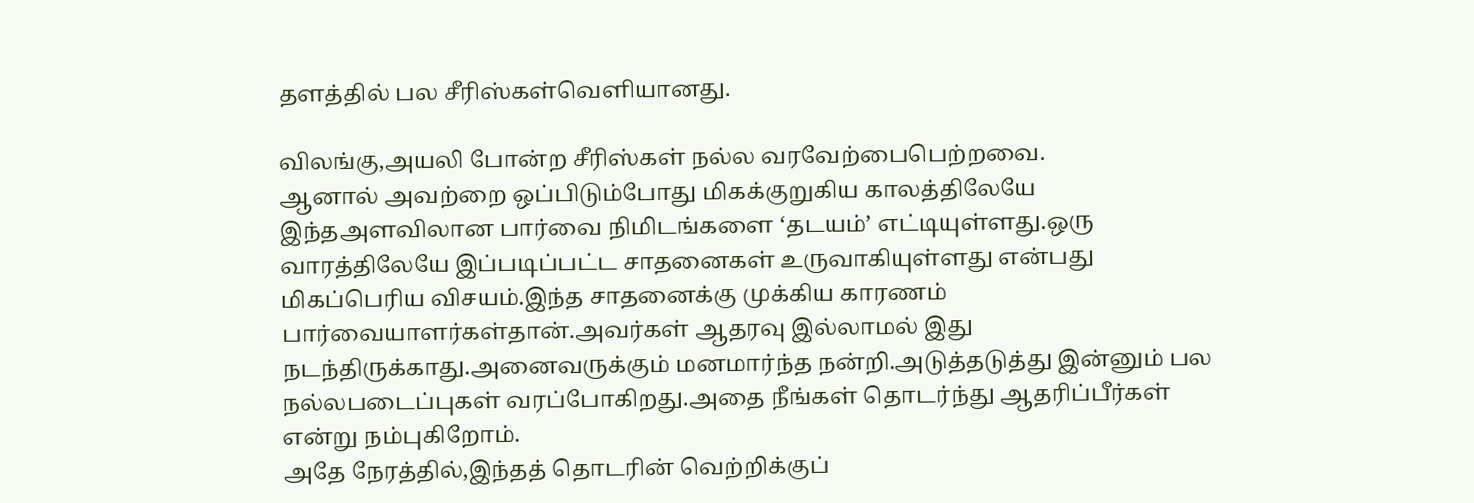தளத்தில் பல சீரிஸ்கள்வெளியானது.

விலங்கு,அயலி போன்ற சீரிஸ்கள் நல்ல வரவேற்பைபெற்றவை.
ஆனால் அவற்றை ஒப்பிடும்போது மிகக்குறுகிய காலத்திலேயே இந்தஅளவிலான பார்வை நிமிடங்களை ‘தடயம்’ எட்டியுள்ளது.ஒரு வாரத்திலேயே இப்படிப்பட்ட சாதனைகள் உருவாகியுள்ளது என்பது மிகப்பெரிய விசயம்.இந்த சாதனைக்கு முக்கிய காரணம் பார்வையாளர்கள்தான்.அவர்கள் ஆதரவு இல்லாமல் இது நடந்திருக்காது.அனைவருக்கும் மனமார்ந்த நன்றி.அடுத்தடுத்து இன்னும் பல நல்லபடைப்புகள் வரப்போகிறது.அதை நீங்கள் தொடர்ந்து ஆதரிப்பீர்கள் என்று நம்புகிறோம்.
அதே நேரத்தில்,இந்தத் தொடரின் வெற்றிக்குப்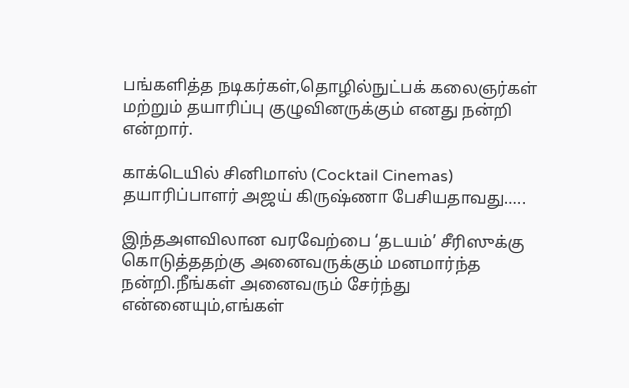பங்களித்த நடிகர்கள்,தொழில்நுட்பக் கலைஞர்கள் மற்றும் தயாரிப்பு குழுவினருக்கும் எனது நன்றி என்றார்.

காக்டெயில் சினிமாஸ் (Cocktail Cinemas) தயாரிப்பாளர் அஜய் கிருஷ்ணா பேசியதாவது…..

இந்தஅளவிலான வரவேற்பை ‘தடயம்’ சீரிஸுக்கு கொடுத்ததற்கு அனைவருக்கும் மனமார்ந்த நன்றி.நீங்கள் அனைவரும் சேர்ந்து என்னையும்,எங்கள்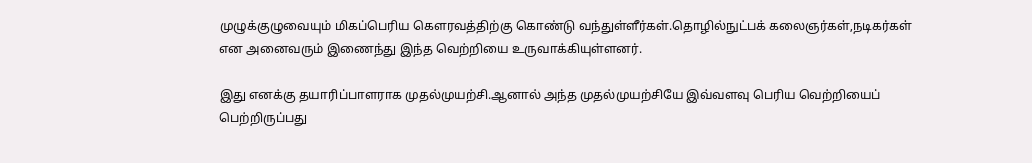முழுக்குழுவையும் மிகப்பெரிய கௌரவத்திற்கு கொண்டு வந்துள்ளீர்கள்.தொழில்நுட்பக் கலைஞர்கள்,நடிகர்கள் என அனைவரும் இணைந்து இந்த வெற்றியை உருவாக்கியுள்ளனர்.

இது எனக்கு தயாரிப்பாளராக முதல்முயற்சி.ஆனால் அந்த முதல்முயற்சியே இவ்வளவு பெரிய வெற்றியைப் பெற்றிருப்பது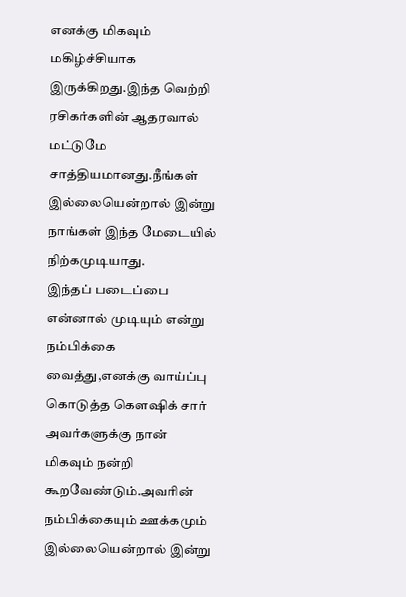எனக்கு மிகவும் மகிழ்ச்சியாக இருக்கிறது.இந்த வெற்றி ரசிகர்களின் ஆதரவால் மட்டுமே சாத்தியமானது.நீங்கள் இல்லையென்றால் இன்று நாங்கள் இந்த மேடையில் நிற்கமுடியாது.
இந்தப் படைப்பை என்னால் முடியும் என்று நம்பிக்கை வைத்து,எனக்கு வாய்ப்பு கொடுத்த கௌஷிக் சார் அவர்களுக்கு நான் மிகவும் நன்றி கூறவேண்டும்.அவரின் நம்பிக்கையும் ஊக்கமும் இல்லையென்றால் இன்று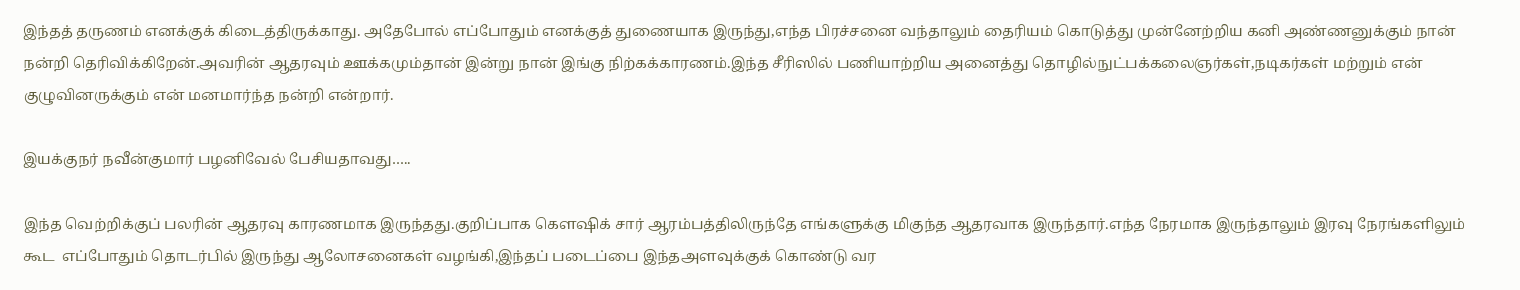இந்தத் தருணம் எனக்குக் கிடைத்திருக்காது. அதேபோல் எப்போதும் எனக்குத் துணையாக இருந்து,எந்த பிரச்சனை வந்தாலும் தைரியம் கொடுத்து முன்னேற்றிய கனி அண்ணனுக்கும் நான் நன்றி தெரிவிக்கிறேன்.அவரின் ஆதரவும் ஊக்கமும்தான் இன்று நான் இங்கு நிற்கக்காரணம்.இந்த சீரிஸில் பணியாற்றிய அனைத்து தொழில்நுட்பக்கலைஞர்கள்,நடிகர்கள் மற்றும் என் குழுவினருக்கும் என் மனமார்ந்த நன்றி என்றார்.

இயக்குநர் நவீன்குமார் பழனிவேல் பேசியதாவது…..

இந்த வெற்றிக்குப் பலரின் ஆதரவு காரணமாக இருந்தது.குறிப்பாக கௌஷிக் சார் ஆரம்பத்திலிருந்தே எங்களுக்கு மிகுந்த ஆதரவாக இருந்தார்.எந்த நேரமாக இருந்தாலும் இரவு நேரங்களிலும் கூட  எப்போதும் தொடர்பில் இருந்து ஆலோசனைகள் வழங்கி,இந்தப் படைப்பை இந்தஅளவுக்குக் கொண்டு வர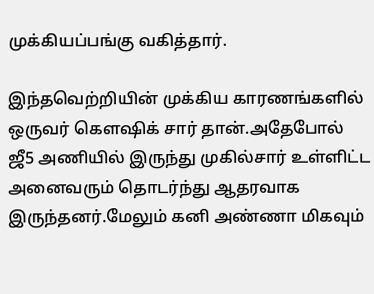முக்கியப்பங்கு வகித்தார்.

இந்தவெற்றியின் முக்கிய காரணங்களில் ஒருவர் கௌஷிக் சார் தான்.அதேபோல் ஜீ5 அணியில் இருந்து முகில்சார் உள்ளிட்ட அனைவரும் தொடர்ந்து ஆதரவாக இருந்தனர்.மேலும் கனி அண்ணா மிகவும்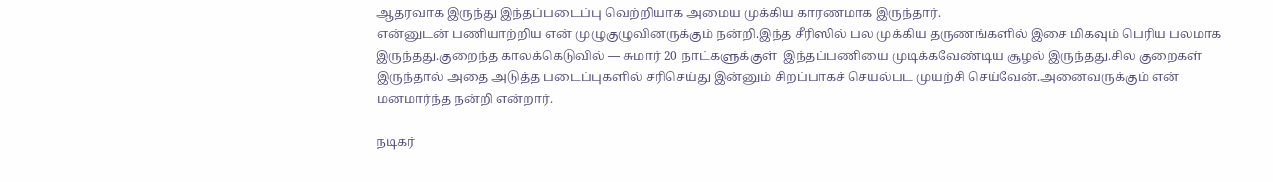ஆதரவாக இருந்து இந்தப்படைப்பு வெற்றியாக அமைய முக்கிய காரணமாக இருந்தார்.
என்னுடன் பணியாற்றிய என் முழுகுழுவினருக்கும் நன்றி.இந்த சீரிஸில் பல முக்கிய தருணங்களில் இசை மிகவும் பெரிய பலமாக இருந்தது.குறைந்த காலக்கெடுவில் — சுமார் 20 நாட்களுக்குள்  இந்தப்பணியை முடிக்கவேண்டிய சூழல் இருந்தது.சில குறைகள் இருந்தால் அதை அடுத்த படைப்புகளில் சரிசெய்து இன்னும் சிறப்பாகச் செயல்பட முயற்சி செய்வேன்.அனைவருக்கும் என் மனமார்ந்த நன்றி என்றார்.

நடிகர்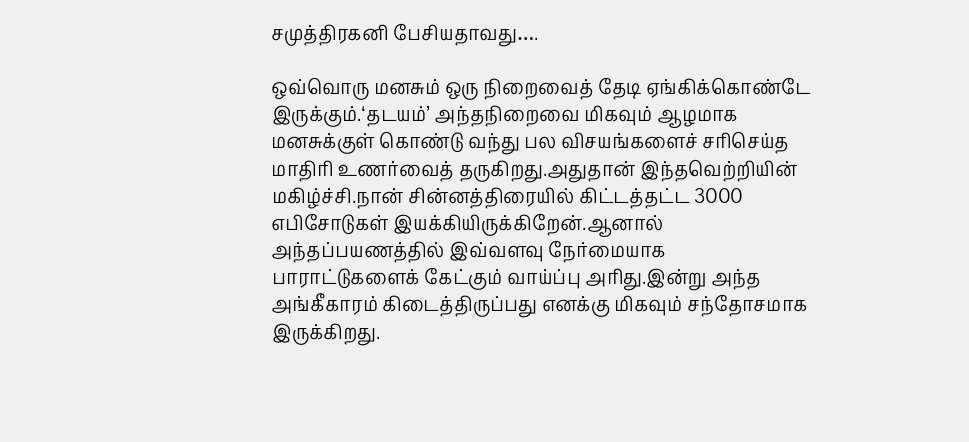சமுத்திரகனி பேசியதாவது….

ஒவ்வொரு மனசும் ஒரு நிறைவைத் தேடி ஏங்கிக்கொண்டே இருக்கும்.‘தடயம்’ அந்தநிறைவை மிகவும் ஆழமாக மனசுக்குள் கொண்டு வந்து பல விசயங்களைச் சரிசெய்த மாதிரி உணர்வைத் தருகிறது.அதுதான் இந்தவெற்றியின் மகிழ்ச்சி.நான் சின்னத்திரையில் கிட்டத்தட்ட 3000 எபிசோடுகள் இயக்கியிருக்கிறேன்.ஆனால் அந்தப்பயணத்தில் இவ்வளவு நேர்மையாக பாராட்டுகளைக் கேட்கும் வாய்ப்பு அரிது.இன்று அந்த அங்கீகாரம் கிடைத்திருப்பது எனக்கு மிகவும் சந்தோசமாக இருக்கிறது.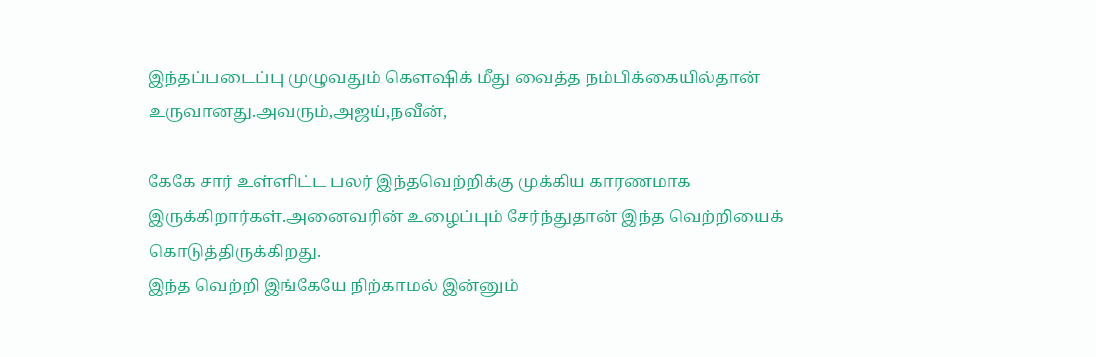இந்தப்படைப்பு முழுவதும் கௌஷிக் மீது வைத்த நம்பிக்கையில்தான் உருவானது.அவரும்,அஜய்,நவீன்,

கேகே சார் உள்ளிட்ட பலர் இந்தவெற்றிக்கு முக்கிய காரணமாக இருக்கிறார்கள்.அனைவரின் உழைப்பும் சேர்ந்துதான் இந்த வெற்றியைக் கொடுத்திருக்கிறது.
இந்த வெற்றி இங்கேயே நிற்காமல் இன்னும்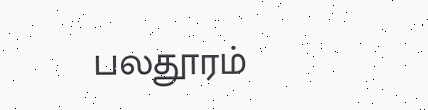பலதூரம்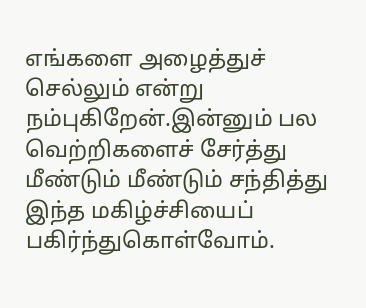எங்களை அழைத்துச் செல்லும் என்று நம்புகிறேன்.இன்னும் பல வெற்றிகளைச் சேர்த்து மீண்டும் மீண்டும் சந்தித்து இந்த மகிழ்ச்சியைப் பகிர்ந்துகொள்வோம்.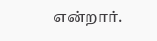என்றார்.